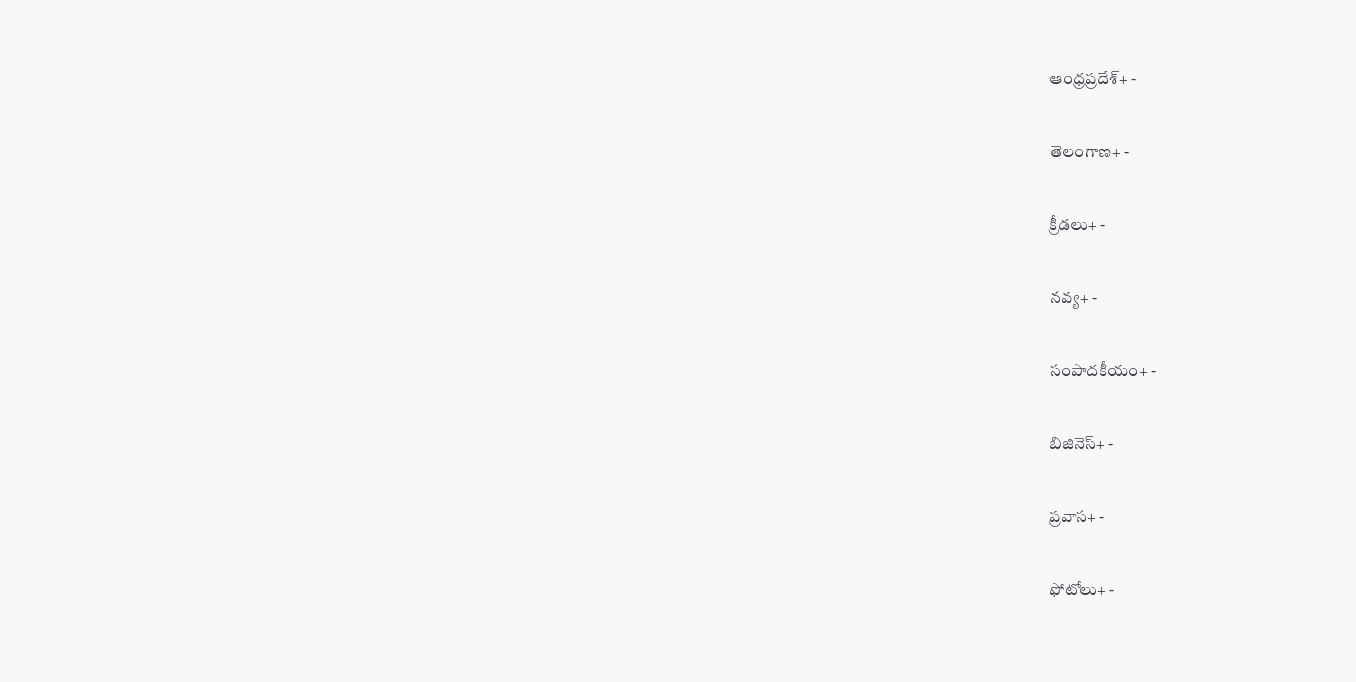ఆంధ్రప్రదేశ్+ -

తెలంగాణ+ -

క్రీడలు+ -

నవ్య+ -

సంపాదకీయం+ -

బిజినెస్+ -

ప్రవాస+ -

ఫోటోలు+ -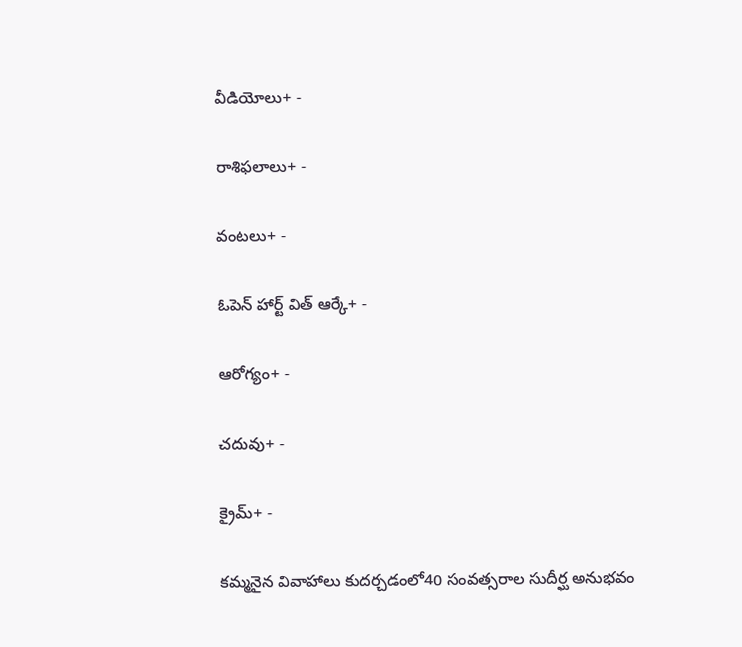వీడియోలు+ -

రాశిఫలాలు+ -

వంటలు+ -

ఓపెన్ హార్ట్ విత్ ఆర్కే+ -

ఆరోగ్యం+ -

చదువు+ -

క్రైమ్+ -

కమ్మనైన వివాహాలు కుదర్చడంలో40 సంవత్సరాల సుదీర్ఘ అనుభవం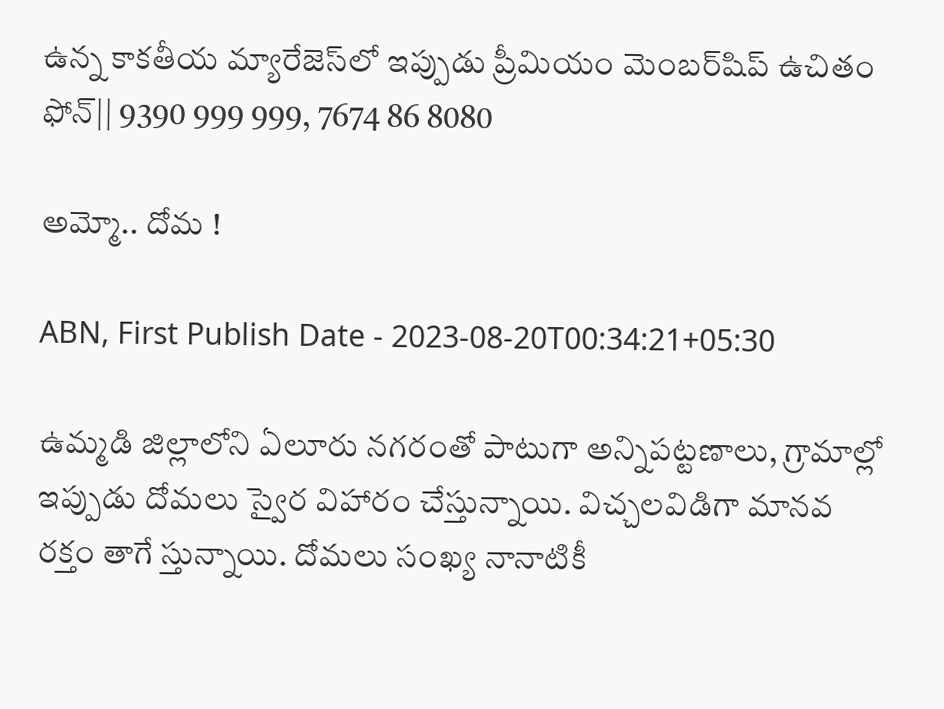ఉన్న కాకతీయ మ్యారేజెస్‌లో ఇప్పుడు ప్రీమియం మెంబర్‌షిప్‌ ఉచితం ఫోన్|| 9390 999 999, 7674 86 8080

అమ్మో.. దోమ !

ABN, First Publish Date - 2023-08-20T00:34:21+05:30

ఉమ్మడి జిల్లాలోని ఏలూరు నగరంతో పాటుగా అన్నిపట్టణాలు, గ్రామాల్లో ఇప్పుడు దోమలు స్వైర విహారం చేస్తున్నాయి. విచ్చలవిడిగా మానవ రక్తం తాగే స్తున్నాయి. దోమలు సంఖ్య నానాటికీ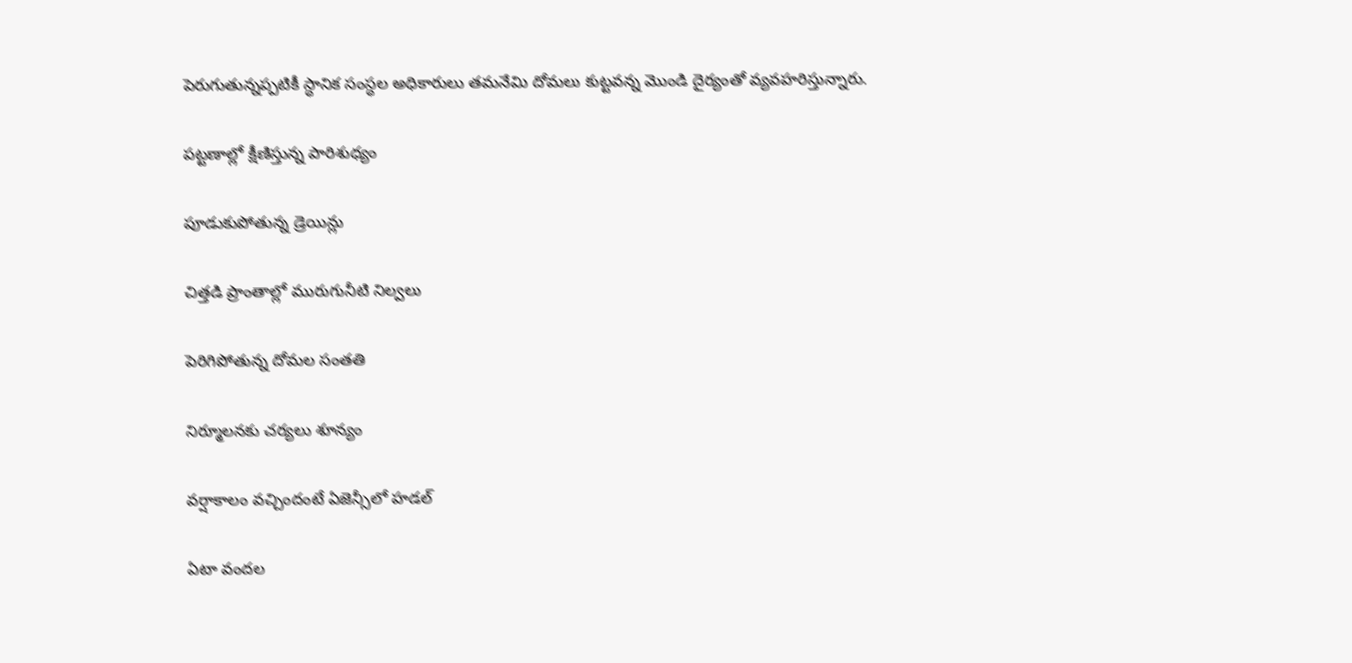పెరుగుతున్నప్పటికీ స్ధానిక సంస్ధల అధికారులు తమనేమి దోమలు కుట్టవన్న మొండి దైర్యంతో వ్యవహరిస్తున్నారు.

పట్టణాల్లో క్షీణిస్తున్న పారిశుధ్యం

పూడుకుపోతున్న డ్రెయిన్లు

చిత్తడి ప్రాంతాల్లో మురుగునీటి నిల్వలు

పెరిగిపోతున్న దోమల సంతతి

నిర్మూలనకు చర్యలు శూన్యం

వర్షాకాలం వచ్చిందంటే ఏజెన్సీలో హడల్‌

ఏటా వందల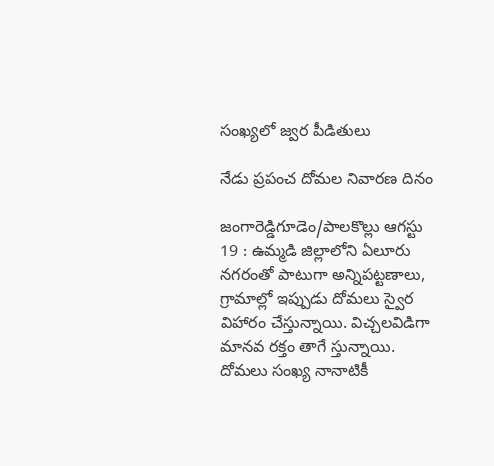సంఖ్యలో జ్వర పీడితులు

నేడు ప్రపంచ దోమల నివారణ దినం

జంగారెడ్డిగూడెం/పాలకొల్లు ఆగస్టు 19 : ఉమ్మడి జిల్లాలోని ఏలూరు నగరంతో పాటుగా అన్నిపట్టణాలు, గ్రామాల్లో ఇప్పుడు దోమలు స్వైర విహారం చేస్తున్నాయి. విచ్చలవిడిగా మానవ రక్తం తాగే స్తున్నాయి. దోమలు సంఖ్య నానాటికీ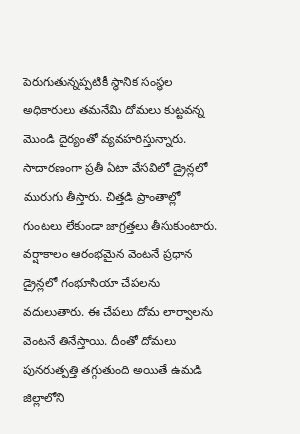పెరుగుతున్నప్పటికీ స్ధానిక సంస్ధల అధికారులు తమనేమి దోమలు కుట్టవన్న మొండి దైర్యంతో వ్యవహరిస్తున్నారు. సాదారణంగా ప్రతీ ఏటా వేసవిలో డ్రైన్లలో మురుగు తీస్తారు. చిత్తడి ప్రాంతాల్లో గుంటలు లేకుండా జాగ్రత్తలు తీసుకుంటారు. వర్షాకాలం ఆరంభమైన వెంటనే ప్రధాన డ్రైన్లలో గంభూసియా చేపలను వదులుతారు. ఈ చేపలు దోమ లార్వాలను వెంటనే తినేస్తాయి. దీంతో దోమలు పునరుత్పత్తి తగ్గుతుంది అయితే ఉమడి జిల్లాలోని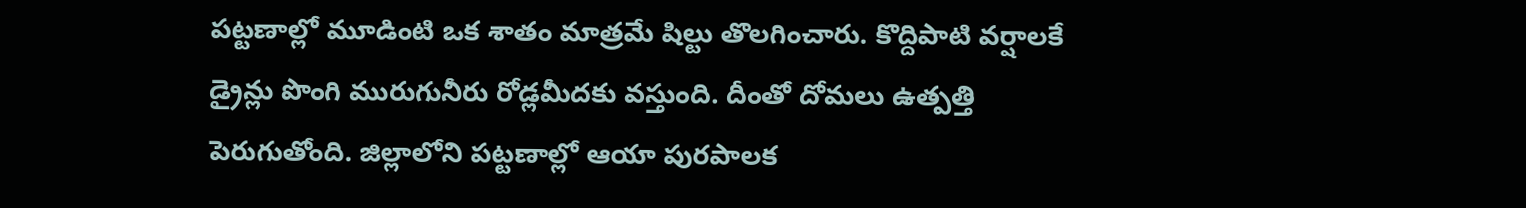పట్టణాల్లో మూడింటి ఒక శాతం మాత్రమే షిల్టు తొలగించారు. కొద్దిపాటి వర్షాలకే డ్రైన్లు పొంగి మురుగునీరు రోడ్లమీదకు వస్తుంది. దీంతో దోమలు ఉత్పత్తి పెరుగుతోంది. జిల్లాలోని పట్టణాల్లో ఆయా పురపాలక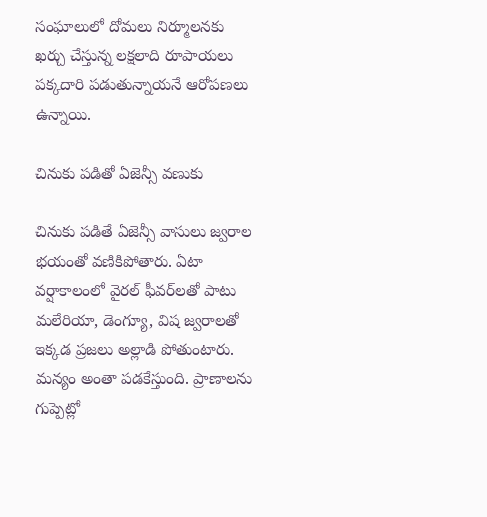సంఘాలులో దోమలు నిర్మూలనకు ఖర్చు చేస్తున్న లక్షలాది రూపాయలు పక్కదారి పడుతున్నాయనే ఆరోపణలు ఉన్నాయి.

చినుకు పడితో ఏజెన్సీ వణుకు

చినుకు పడితే ఏజెన్సీ వాసులు జ్వరాల భయంతో వణికిపోతారు. ఏటా వర్షాకాలంలో వైరల్‌ ఫీవర్‌లతో పాటు మలేరియా, డెంగ్యూ, విష జ్వరాలతో ఇక్కడ ప్రజలు అల్లాడి పోతుంటారు. మన్యం అంతా పడకేస్తుంది. ప్రాణాలను గుప్పెట్లో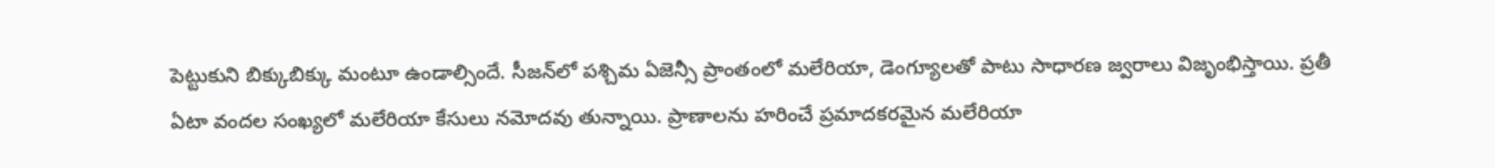పెట్టుకుని బిక్కుబిక్కు మంటూ ఉండాల్సిందే. సీజన్‌లో పశ్చిమ ఏజెన్సీ ప్రాంతంలో మలేరియా, డెంగ్యూలతో పాటు సాధారణ జ్వరాలు విజృంభిస్తాయి. ప్రతీ ఏటా వందల సంఖ్యలో మలేరియా కేసులు నమోదవు తున్నాయి. ప్రాణాలను హరించే ప్రమాదకరమైన మలేరియా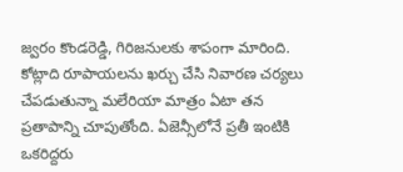జ్వరం కొండరెడ్డి, గిరిజనులకు శాపంగా మారింది. కోట్లాది రూపాయలను ఖర్చు చేసి నివారణ చర్యలు చేపడుతున్నా మలేరియా మాత్రం ఏటా తన ప్రతాపాన్ని చూపుతోంది. ఏజెన్సీలోనే ప్రతీ ఇంటికి ఒకరిద్దరు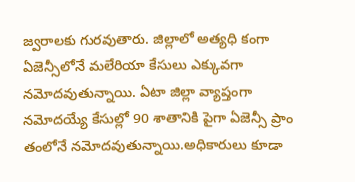జ్వరాలకు గురవుతారు. జిల్లాలో అత్యధి కంగా ఏజెన్సీలోనే మలేరియా కేసులు ఎక్కువగా నమోదవుతున్నాయి. ఏటా జిల్లా వ్యాప్తంగా నమోదయ్యే కేసుల్లో 90 శాతానికి పైగా ఏజెన్సీ ప్రాం తంలోనే నమోదవుతున్నాయి.అధికారులు కూడా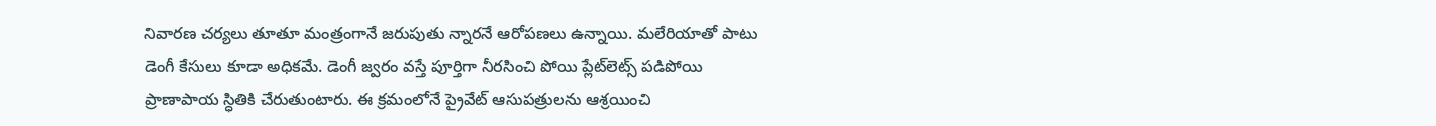నివారణ చర్యలు తూతూ మంత్రంగానే జరుపుతు న్నారనే ఆరోపణలు ఉన్నాయి. మలేరియాతో పాటు డెంగీ కేసులు కూడా అధికమే. డెంగీ జ్వరం వస్తే పూర్తిగా నీరసించి పోయి ప్లేట్‌లెట్స్‌ పడిపోయి ప్రాణాపాయ స్ధితికి చేరుతుంటారు. ఈ క్రమంలోనే ప్రైవేట్‌ ఆసుపత్రులను ఆశ్రయించి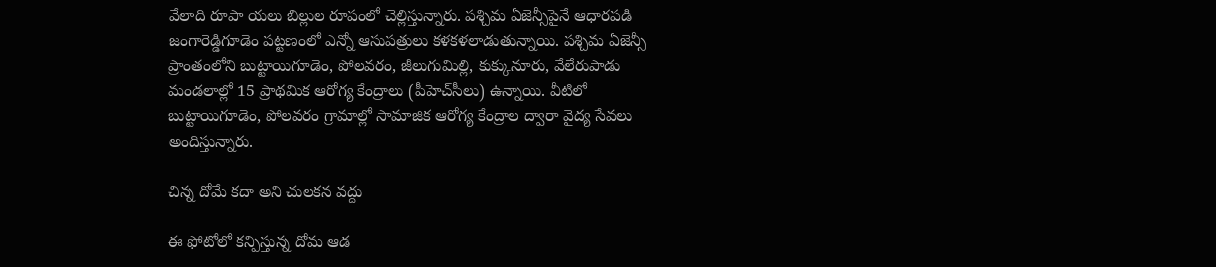వేలాది రూపా యలు బిల్లుల రూపంలో చెల్లిస్తున్నారు. పశ్చిమ ఏజెన్సీపైనే ఆధారపడి జంగారెడ్డిగూడెం పట్టణంలో ఎన్నో ఆసుపత్రులు కళకళలాడుతున్నాయి. పశ్చిమ ఏజెన్సీ ప్రాంతంలోని బుట్టాయిగూడెం, పోలవరం, జీలుగుమిల్లి, కుక్కునూరు, వేలేరుపాడు మండలాల్లో 15 ప్రాథమిక ఆరోగ్య కేంద్రాలు (పీహెచ్‌సీలు) ఉన్నాయి. వీటిలో బుట్టాయిగూడెం, పోలవరం గ్రామాల్లో సామాజిక ఆరోగ్య కేంద్రాల ద్వారా వైద్య సేవలు అందిస్తున్నారు.

చిన్న దోమే కదా అని చులకన వద్దు

ఈ ఫోటోలో కన్పిస్తున్న దోమ ఆడ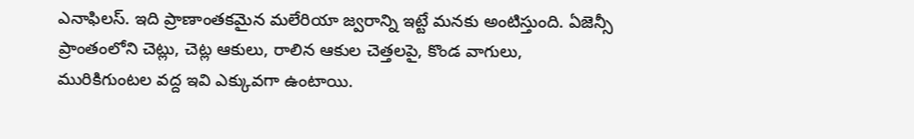ఎనాఫిలస్‌. ఇది ప్రాణాంతకమైన మలేరియా జ్వరాన్ని ఇట్టే మనకు అంటిస్తుంది. ఏజెన్సీ ప్రాంతంలోని చెట్లు, చెట్ల ఆకులు, రాలిన ఆకుల చెత్తలపై, కొండ వాగులు, మురికిగుంటల వద్ద ఇవి ఎక్కువగా ఉంటాయి.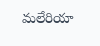మలేరియా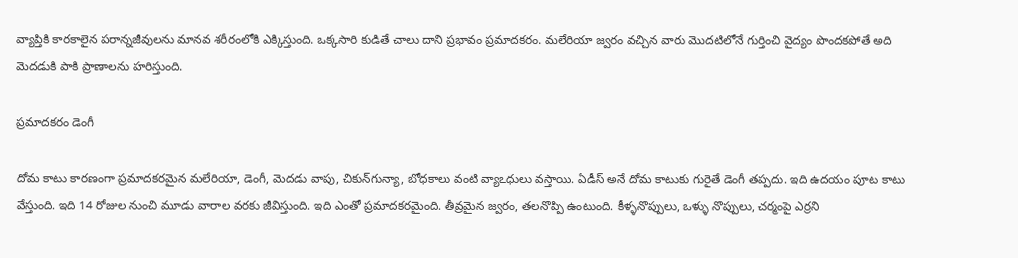వ్యాప్తికి కారకాలైన పరాన్నజీవులను మానవ శరీరంలోకి ఎక్కిస్తుంది. ఒక్కసారి కుడితే చాలు దాని ప్రభావం ప్రమాదకరం. మలేరియా జ్వరం వచ్చిన వారు మొదటిలోనే గుర్తించి వైద్యం పొందకపోతే అది మెదడుకి పాకి ప్రాణాలను హరిస్తుంది.

ప్రమాదకరం డెంగీ

దోమ కాటు కారణంగా ప్రమాదకరమైన మలేరియా, డెంగీ, మెదడు వాపు, చికున్‌గున్యా, బోధకాలు వంటి వ్యాఽధులు వస్తాయి. ఏడీస్‌ అనే దోమ కాటుకు గురైతే డెంగీ తప్పదు. ఇది ఉదయం పూట కాటు వేస్తుంది. ఇది 14 రోజుల నుంచి మూడు వారాల వరకు జీవిస్తుంది. ఇది ఎంతో ప్రమాదకరమైంది. తీవ్రమైన జ్వరం, తలనొప్పి ఉంటుంది. కీళ్ళనొప్పులు, ఒళ్ళు నొప్పులు, చర్మంపై ఎర్రని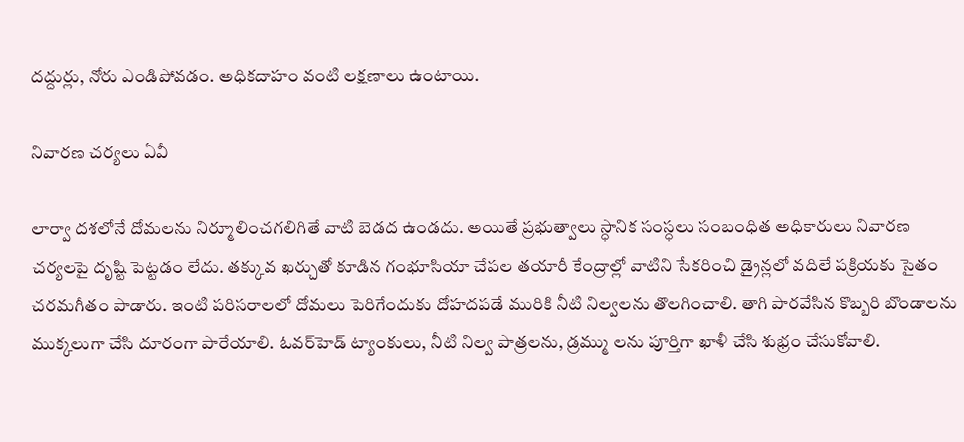దద్దుర్లు, నోరు ఎండిపోవడం. అధికదాహం వంటి లక్షణాలు ఉంటాయి.

నివారణ చర్యలు ఏవీ

లార్వా దశలోనే దోమలను నిర్మూలించగలిగితే వాటి బెడద ఉండదు. అయితే ప్రభుత్వాలు స్ధానిక సంస్ధలు సంబంధిత అధికారులు నివారణ చర్యలపై దృష్టి పెట్టడం లేదు. తక్కువ ఖర్చుతో కూడిన గంభూసియా చేపల తయారీ కేంద్రాల్లో వాటిని సేకరించి డ్రైన్లలో వదిలే పక్రియకు సైతం చరమగీతం పాడారు. ఇంటి పరిసరాలలో దోమలు పెరిగేందుకు దోహదపడే మురికి నీటి నిల్వలను తొలగించాలి. తాగి పారవేసిన కొబ్బరి బొండాలను ముక్కలుగా చేసి దూరంగా పారేయాలి. ఓవర్‌హెడ్‌ ట్యాంకులు, నీటి నిల్వ పాత్రలను, డ్రమ్ము లను పూర్తిగా ఖాళీ చేసి శుభ్రం చేసుకోవాలి.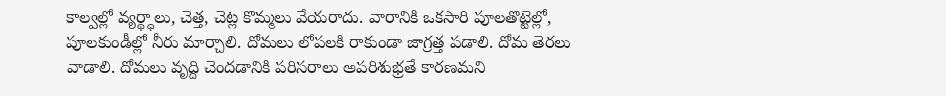కాల్వల్లో వ్యర్థ్ధాలు, చెత్త, చెట్ల కొమ్మలు వేయరాదు. వారానికి ఒకసారి పూలతొట్టెల్లో, పూలకుండీల్లో నీరు మార్చాలి. దోమలు లోపలకి రాకుండా జాగ్రత్త పడాలి. దోమ తెరలు వాడాలి. దోమలు వృద్ది చెందడానికి పరిసరాలు అపరిశుభ్రతే కారణమని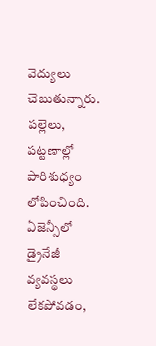వెద్యులు చెబుతున్నారు. పల్లెలు, పట్టణాల్లో పారిశుధ్యం లోపించింది. ఏజెన్సీలో డ్రైనేజీ వ్యవస్థలు లేకపోవడం,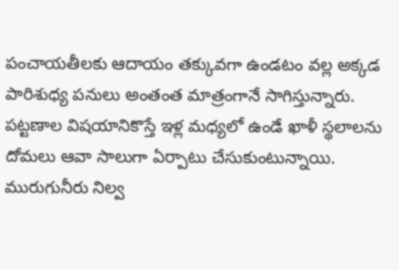పంచాయతీలకు ఆదాయం తక్కువగా ఉండటం వల్ల అక్కడ పారిశుధ్య పనులు అంతంత మాత్రంగానే సాగిస్తున్నారు. పట్టణాల విషయానికొస్తే ఇళ్ల మధ్యలో ఉండే ఖాళీ స్థలాలను దోమలు ఆవా సాలుగా ఏర్పాటు చేసుకుంటున్నాయి. మురుగునీరు నిల్వ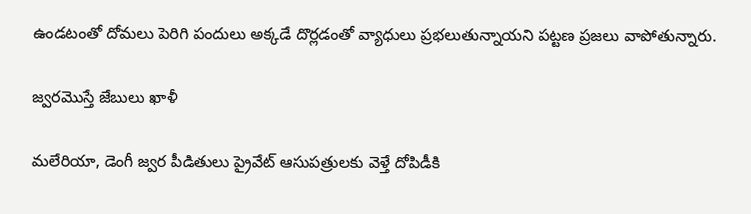ఉండటంతో దోమలు పెరిగి పందులు అక్కడే దొర్లడంతో వ్యాధులు ప్రభలుతున్నాయని పట్టణ ప్రజలు వాపోతున్నారు.

జ్వరమొస్తే జేబులు ఖాళీ

మలేరియా, డెంగీ జ్వర పీడితులు ప్రైవేట్‌ ఆసుపత్రులకు వెళ్తే దోపిడీకి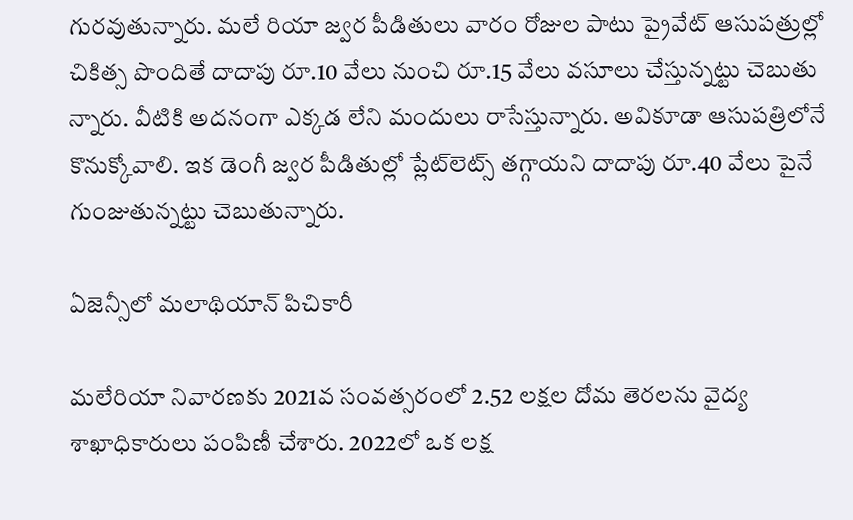గురవుతున్నారు. మలే రియా జ్వర పీడితులు వారం రోజుల పాటు ప్రైవేట్‌ ఆసుపత్రుల్లో చికిత్స పొందితే దాదాపు రూ.10 వేలు నుంచి రూ.15 వేలు వసూలు చేస్తున్నట్టు చెబుతు న్నారు. వీటికి అదనంగా ఎక్కడ లేని మందులు రాసేస్తున్నారు. అవికూడా ఆసుపత్రిలోనే కొనుక్కోవాలి. ఇక డెంగీ జ్వర పీడితుల్లో ప్లేట్‌లెట్స్‌ తగ్గాయని దాదాపు రూ.40 వేలు పైనే గుంజుతున్నట్టు చెబుతున్నారు.

ఏజెన్సీలో మలాథియాన్‌ పిచికారీ

మలేరియా నివారణకు 2021వ సంవత్సరంలో 2.52 లక్షల దోమ తెరలను వైద్య శాఖాధికారులు పంపిణీ చేశారు. 2022లో ఒక లక్ష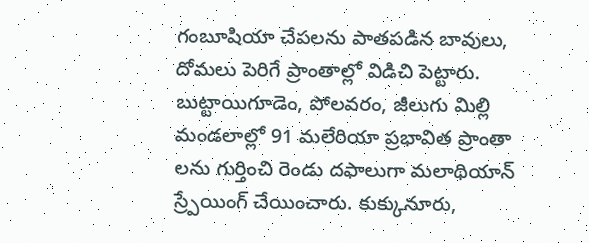గంబూషియా చేపలను పాతపడిన బావులు, దోమలు పెరిగే ప్రాంతాల్లో విడిచి పెట్టారు. బుట్టాయిగూడెం, పోలవరం, జీలుగు మిల్లి మండలాల్లో 91 మలేరియా ప్రభావిత ప్రాంతా లను గుర్తించి రెండు దఫాలుగా మలాథియాన్‌ స్ర్పేయింగ్‌ చేయించారు. కుక్కునూరు,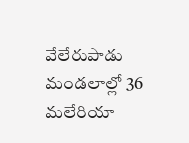వేలేరుపాడు మండలాల్లో 36 మలేరియా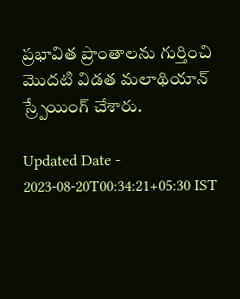ప్రభావిత ప్రాంతాలను గుర్తించి మొదటి విడత మలాథియాన్‌ స్ర్పేయింగ్‌ చేశారు.

Updated Date - 2023-08-20T00:34:21+05:30 IST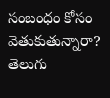సంబంధం కోసం వెతుకుతున్నారా? తెలుగు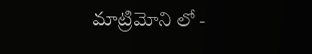మాట్రిమోని లో -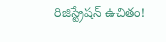రిజిస్ట్రేషన్ ఉచితం!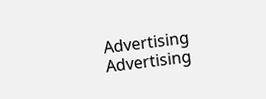Advertising
Advertising